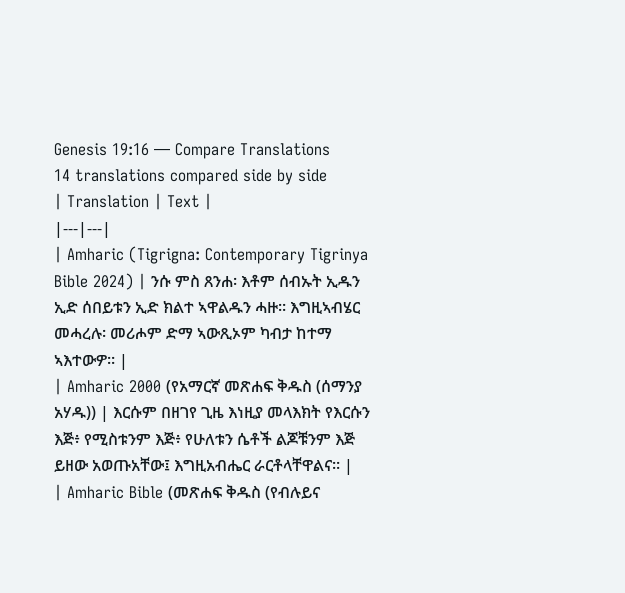Genesis 19:16 — Compare Translations
14 translations compared side by side
| Translation | Text |
|---|---|
| Amharic (Tigrigna: Contemporary Tigrinya Bible 2024) | ንሱ ምስ ጸንሐ፡ እቶም ሰብኡት ኢዱን ኢድ ሰበይቱን ኢድ ክልተ ኣዋልዱን ሓዙ። እግዚኣብሄር መሓረሉ፡ መሪሖም ድማ ኣውጺኦም ካብታ ከተማ ኣእተውዎ። |
| Amharic 2000 (የአማርኛ መጽሐፍ ቅዱስ (ሰማንያ አሃዱ)) | እርሱም በዘገየ ጊዜ እነዚያ መላእክት የእርሱን እጅ፥ የሚስቱንም እጅ፥ የሁለቱን ሴቶች ልጆቹንም እጅ ይዘው አወጡአቸው፤ እግዚአብሔር ራርቶላቸዋልና። |
| Amharic Bible (መጽሐፍ ቅዱስ (የብሉይና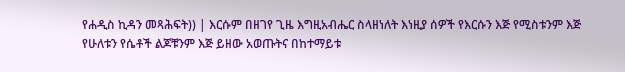የሐዲስ ኪዳን መጻሕፍት)) | እርሱም በዘገየ ጊዜ እግዚአብሔር ስላዘነለት እነዚያ ሰዎች የእርሱን እጅ የሚስቱንም እጅ የሁለቱን የሴቶች ልጆቹንም እጅ ይዘው አወጡትና በከተማይቱ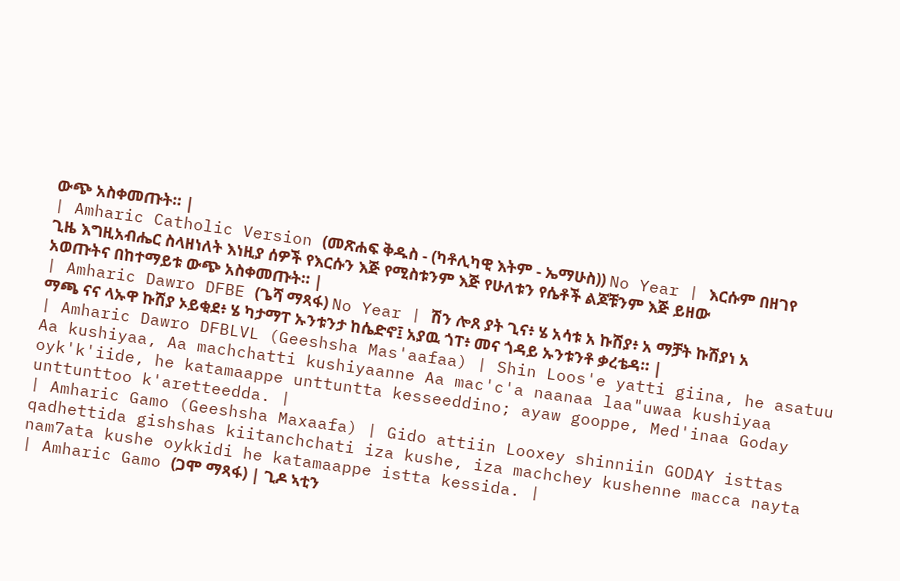ውጭ አስቀመጡት። |
| Amharic Catholic Version (መጽሐፍ ቅዱስ - (ካቶሊካዊ እትም - ኤማሁስ)) No Year | እርሱም በዘገየ ጊዜ እግዚአብሔር ስላዘነለት እነዚያ ሰዎች የእርሱን እጅ የሚስቱንም እጅ የሁለቱን የሴቶች ልጆቹንም እጅ ይዘው አወጡትና በከተማይቱ ውጭ አስቀመጡት። |
| Amharic Dawro DFBE (ጌሻ ማጻፋ) No Year | ሽን ሎጸ ያት ጊና፥ ሄ አሳቱ አ ኩሽያ፥ አ ማቻት ኩሽያነ አ ማጫ ናና ላኡዋ ኩሽያ ኦይቂደ፥ ሄ ካታማፐ ኡንቱንታ ከሴድኖ፤ አያዉ ጎፐ፥ መና ጎዳይ ኡንቱንቶ ቃረቴዳ። |
| Amharic Dawro DFBLVL (Geeshsha Mas'aafaa) | Shin Loos'e yatti giina, he asatuu Aa kushiyaa, Aa machchatti kushiyaanne Aa mac'c'a naanaa laa"uwaa kushiyaa oyk'k'iide, he katamaappe unttuntta kesseeddino; ayaw gooppe, Med'inaa Goday unttunttoo k'aretteedda. |
| Amharic Gamo (Geeshsha Maxaafa) | Gido attiin Looxey shinniin GODAY isttas qadhettida gishshas kiitanchchati iza kushe, iza machchey kushenne macca nayta nam7ata kushe oykkidi he katamaappe istta kessida. |
| Amharic Gamo (ጋሞ ማጻፋ) | ጊዶ ኣቲን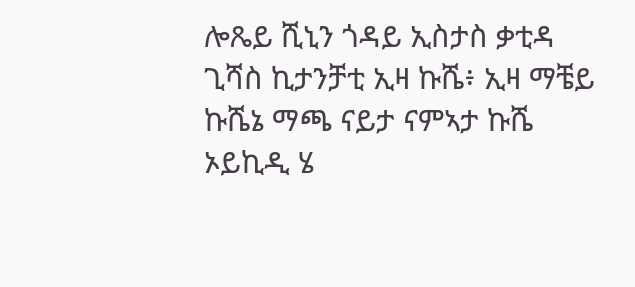ሎጼይ ሺኒን ጎዳይ ኢስታስ ቃቲዳ ጊሻስ ኪታንቻቲ ኢዛ ኩሼ፥ ኢዛ ማቼይ ኩሼኔ ማጫ ናይታ ናምኣታ ኩሼ ኦይኪዲ ሄ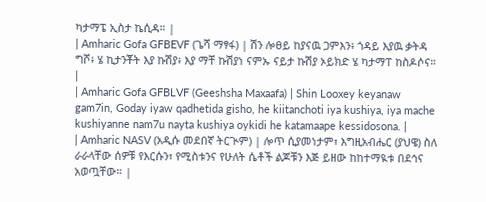ካታማፔ ኢስታ ኬሲዳ። |
| Amharic Gofa GFBEVF (ጌሻ ማፃፋ) | ሽን ሎፀይ ከያናዉ ጋምእን፥ ጎዳይ እያዉ ቃትዳ ግሾ፥ ሄ ኪታንቾት እያ ኩሽያ፥ እያ ማቸ ኩሽያነ ናምኡ ናይታ ኩሽያ ኦይክድ ሄ ካታማፐ ከስዶሶና። |
| Amharic Gofa GFBLVF (Geeshsha Maxaafa) | Shin Looxey keyanaw gam7in, Goday iyaw qadhetida gisho, he kiitanchoti iya kushiya, iya mache kushiyanne nam7u nayta kushiya oykidi he katamaape kessidosona. |
| Amharic NASV (አዲሱ መደበኛ ትርጒም) | ሎጥ ሲያመነታም፣ እግዚአብሔር (ያህዌ) ስለ ራራላቸው ሰዎቹ የእርሱን፣ የሚስቱንና የሁለት ሴቶች ልጆቹን እጅ ይዘው ከከተማዪቱ በደኅና አወጧቸው። |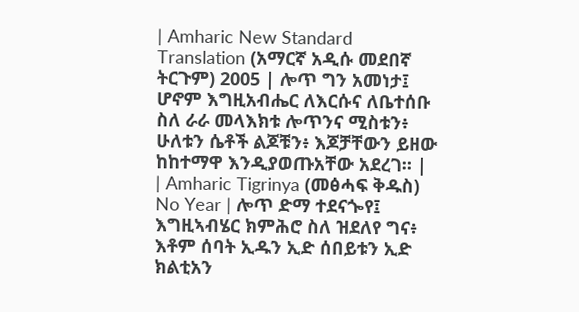| Amharic New Standard Translation (አማርኛ አዲሱ መደበኛ ትርጉም) 2005 | ሎጥ ግን አመነታ፤ ሆኖም እግዚአብሔር ለእርሱና ለቤተሰቡ ስለ ራራ መላእክቱ ሎጥንና ሚስቱን፥ ሁለቱን ሴቶች ልጆቹን፥ እጆቻቸውን ይዘው ከከተማዋ እንዲያወጡአቸው አደረገ። |
| Amharic Tigrinya (መፅሓፍ ቅዱስ) No Year | ሎጥ ድማ ተደናጐየ፤ እግዚኣብሄር ክምሕሮ ስለ ዝደለየ ግና፥ እቶም ሰባት ኢዱን ኢድ ሰበይቱን ኢድ ክልቲአን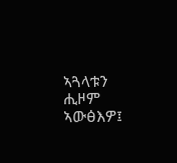ኣጓላቱን ሒዞም ኣውፅእዎ፤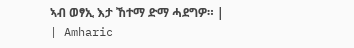ኣብ ወፃኢ እታ ኸተማ ድማ ሓደግዎ። |
| Amharic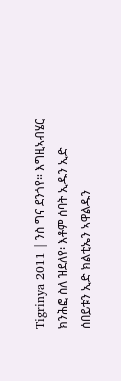Tigrinya 2011 | ንስ ግና ደንጎየ። እግዚኣብሄር ክንሕፎ ስለ ዝደለየ፡ እቶም ሰባት ኢዱን ኢድ ሰበይቱን ኢድ ክልቲኤን ኣዋልዱን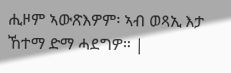ሒዞም ኣውጽእዎም፡ ኣብ ወጻኢ እታ ኸተማ ድማ ሓደግዎ። |